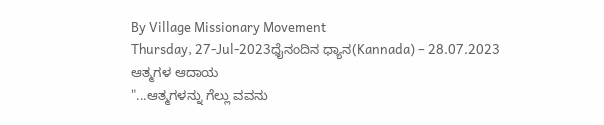By Village Missionary Movement
Thursday, 27-Jul-2023ಧೈನಂದಿನ ಧ್ಯಾನ(Kannada) – 28.07.2023
ಆತ್ಮಗಳ ಆದಾಯ
"...ಆತ್ಮಗಳನ್ನು ಗೆಲ್ಲು ವವನು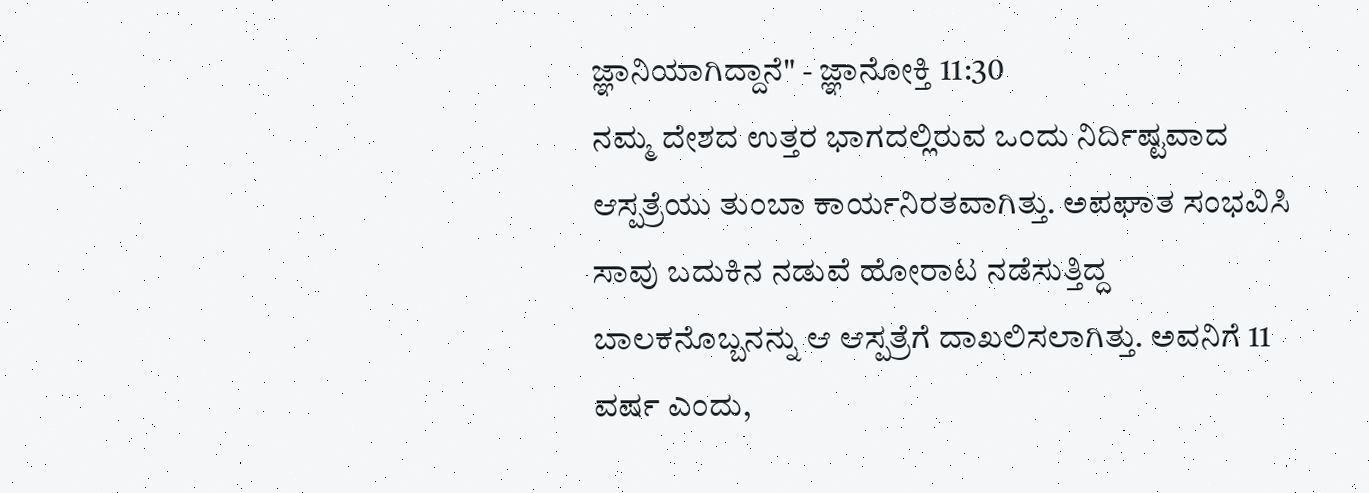ಜ್ಞಾನಿಯಾಗಿದ್ದಾನೆ" - ಜ್ಞಾನೋಕ್ತಿ 11:30
ನಮ್ಮ ದೇಶದ ಉತ್ತರ ಭಾಗದಲ್ಲಿರುವ ಒಂದು ನಿರ್ದಿಷ್ಟವಾದ ಆಸ್ಪತ್ರೆಯು ತುಂಬಾ ಕಾರ್ಯನಿರತವಾಗಿತ್ತು. ಅಪಘಾತ ಸಂಭವಿಸಿ ಸಾವು ಬದುಕಿನ ನಡುವೆ ಹೋರಾಟ ನಡೆಸುತ್ತಿದ್ದ ಬಾಲಕನೊಬ್ಬನನ್ನು ಆ ಆಸ್ಪತ್ರೆಗೆ ದಾಖಲಿಸಲಾಗಿತ್ತು. ಅವನಿಗೆ 11 ವರ್ಷ ಎಂದು,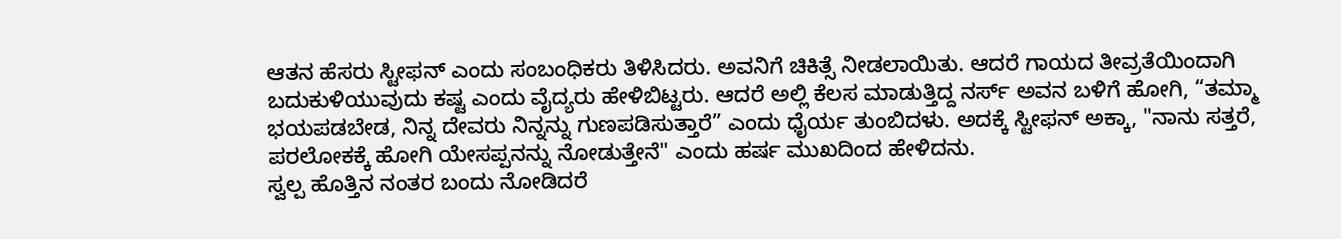ಆತನ ಹೆಸರು ಸ್ಟೀಫನ್ ಎಂದು ಸಂಬಂಧಿಕರು ತಿಳಿಸಿದರು. ಅವನಿಗೆ ಚಿಕಿತ್ಸೆ ನೀಡಲಾಯಿತು. ಆದರೆ ಗಾಯದ ತೀವ್ರತೆಯಿಂದಾಗಿ ಬದುಕುಳಿಯುವುದು ಕಷ್ಟ ಎಂದು ವೈದ್ಯರು ಹೇಳಿಬಿಟ್ಟರು. ಆದರೆ ಅಲ್ಲಿ ಕೆಲಸ ಮಾಡುತ್ತಿದ್ದ ನರ್ಸ್ ಅವನ ಬಳಿಗೆ ಹೋಗಿ, “ತಮ್ಮಾ ಭಯಪಡಬೇಡ, ನಿನ್ನ ದೇವರು ನಿನ್ನನ್ನು ಗುಣಪಡಿಸುತ್ತಾರೆ” ಎಂದು ಧೈರ್ಯ ತುಂಬಿದಳು. ಅದಕ್ಕೆ ಸ್ಟೀಫನ್ ಅಕ್ಕಾ, "ನಾನು ಸತ್ತರೆ, ಪರಲೋಕಕ್ಕೆ ಹೋಗಿ ಯೇಸಪ್ಪನನ್ನು ನೋಡುತ್ತೇನೆ" ಎಂದು ಹರ್ಷ ಮುಖದಿಂದ ಹೇಳಿದನು.
ಸ್ವಲ್ಪ ಹೊತ್ತಿನ ನಂತರ ಬಂದು ನೋಡಿದರೆ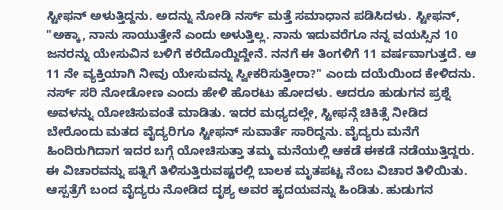ಸ್ಟೀಫನ್ ಅಳುತ್ತಿದ್ದನು. ಅದನ್ನು ನೋಡಿ ನರ್ಸ್ ಮತ್ತೆ ಸಮಾಧಾನ ಪಡಿಸಿದಳು. ಸ್ಟೀಫನ್, "ಅಕ್ಕಾ, ನಾನು ಸಾಯುತ್ತೇನೆ ಎಂದು ಅಳುತ್ತಿಲ್ಲ. ನಾನು ಇದುವರೆಗೂ ನನ್ನ ವಯಸ್ಸಿನ 10 ಜನರನ್ನು ಯೇಸುವಿನ ಬಳಿಗೆ ಕರೆದೊಯ್ದಿದ್ದೇನೆ. ನನಗೆ ಈ ತಿಂಗಳಿಗೆ 11 ವರ್ಷವಾಗುತ್ತದೆ. ಆ 11 ನೇ ವ್ಯಕ್ತಿಯಾಗಿ ನೀವು ಯೇಸುವನ್ನು ಸ್ವೀಕರಿಸುತ್ತೀರಾ?" ಎಂದು ದಯೆಯಿಂದ ಕೇಳಿದನು. ನರ್ಸ್ ಸರಿ ನೋಡೋಣ ಎಂದು ಹೇಳಿ ಹೊರಟು ಹೋದಳು. ಆದರೂ ಹುಡುಗನ ಪ್ರಶ್ನೆ ಅವಳನ್ನು ಯೋಚಿಸುವಂತೆ ಮಾಡಿತು. ಇದರ ಮಧ್ಯದಲ್ಲೇ, ಸ್ಟೀಫನ್ಗೆ ಚಿಕಿತ್ಸೆ ನೀಡಿದ ಬೇರೊಂದು ಮತದ ವೈದ್ಯರಿಗೂ ಸ್ಟೀಫನ್ ಸುವಾರ್ತೆ ಸಾರಿದ್ದನು. ವೈದ್ಯರು ಮನೆಗೆ ಹಿಂದಿರುಗಿದಾಗ ಇದರ ಬಗ್ಗೆ ಯೋಚಿಸುತ್ತಾ ತಮ್ಮ ಮನೆಯಲ್ಲಿ ಆಕಡೆ ಈಕಡೆ ನಡೆಯುತ್ತಿದ್ದರು. ಈ ವಿಚಾರವನ್ನು ಪತ್ನಿಗೆ ತಿಳಿಸುತ್ತಿರುವಷ್ಟರಲ್ಲಿ ಬಾಲಕ ಮೃತಪಟ್ಟ ನೆಂಬ ವಿಚಾರ ತಿಳಿಯಿತು. ಆಸ್ಪತ್ರೆಗೆ ಬಂದ ವೈದ್ಯರು ನೋಡಿದ ದೃಶ್ಯ ಅವರ ಹೃದಯವನ್ನು ಹಿಂಡಿತು. ಹುಡುಗನ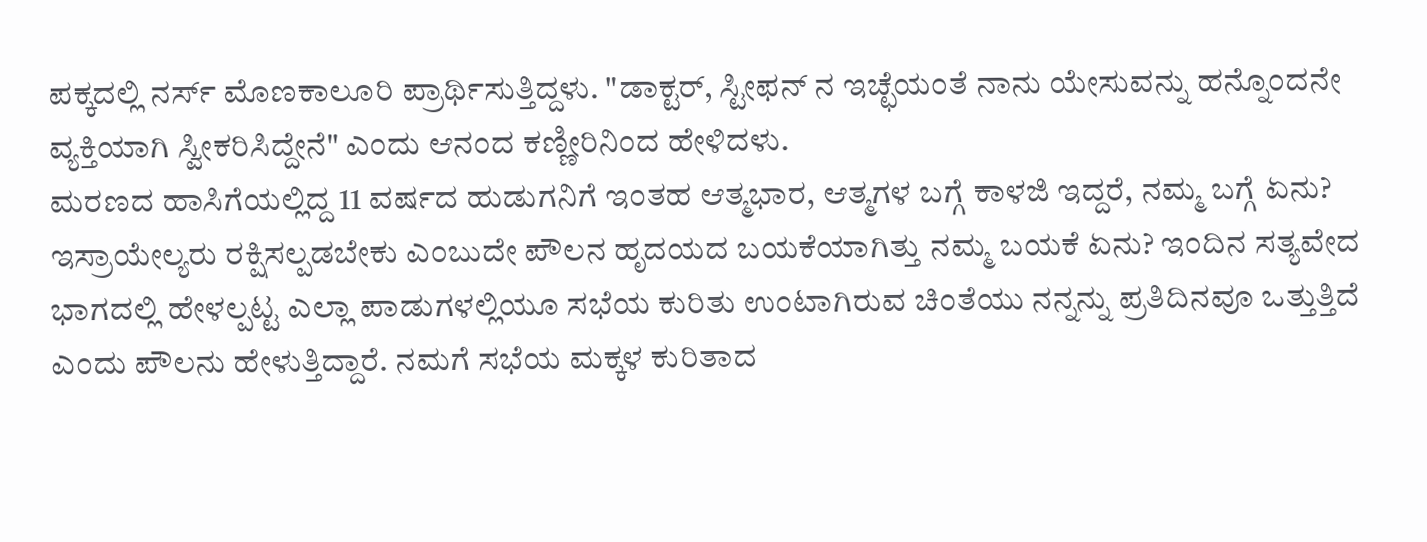ಪಕ್ಕದಲ್ಲಿ ನರ್ಸ್ ಮೊಣಕಾಲೂರಿ ಪ್ರಾರ್ಥಿಸುತ್ತಿದ್ದಳು. "ಡಾಕ್ಟರ್, ಸ್ಟೀಫನ್ ನ ಇಚ್ಛೆಯಂತೆ ನಾನು ಯೇಸುವನ್ನು ಹನ್ನೊಂದನೇ ವ್ಯಕ್ತಿಯಾಗಿ ಸ್ವೀಕರಿಸಿದ್ದೇನೆ" ಎಂದು ಆನಂದ ಕಣ್ಣೀರಿನಿಂದ ಹೇಳಿದಳು.
ಮರಣದ ಹಾಸಿಗೆಯಲ್ಲಿದ್ದ 11 ವರ್ಷದ ಹುಡುಗನಿಗೆ ಇಂತಹ ಆತ್ಮಭಾರ, ಆತ್ಮಗಳ ಬಗ್ಗೆ ಕಾಳಜಿ ಇದ್ದರೆ, ನಮ್ಮ ಬಗ್ಗೆ ಏನು? ಇಸ್ರಾಯೇಲ್ಯರು ರಕ್ಷಿಸಲ್ಪಡಬೇಕು ಎಂಬುದೇ ಪೌಲನ ಹೃದಯದ ಬಯಕೆಯಾಗಿತ್ತು ನಮ್ಮ ಬಯಕೆ ಏನು? ಇಂದಿನ ಸತ್ಯವೇದ ಭಾಗದಲ್ಲಿ ಹೇಳಲ್ಪಟ್ಟ ಎಲ್ಲಾ ಪಾಡುಗಳಲ್ಲಿಯೂ ಸಭೆಯ ಕುರಿತು ಉಂಟಾಗಿರುವ ಚಿಂತೆಯು ನನ್ನನ್ನು ಪ್ರತಿದಿನವೂ ಒತ್ತುತ್ತಿದೆ ಎಂದು ಪೌಲನು ಹೇಳುತ್ತಿದ್ದಾರೆ. ನಮಗೆ ಸಭೆಯ ಮಕ್ಕಳ ಕುರಿತಾದ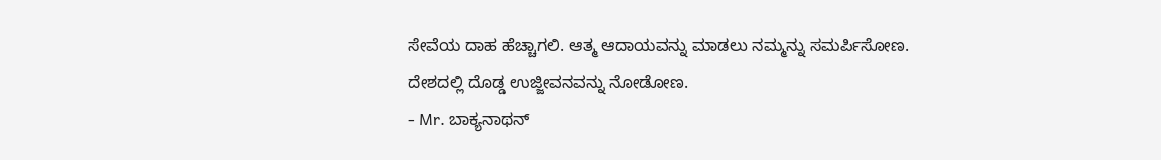ಸೇವೆಯ ದಾಹ ಹೆಚ್ಚಾಗಲಿ. ಆತ್ಮ ಆದಾಯವನ್ನು ಮಾಡಲು ನಮ್ಮನ್ನು ಸಮರ್ಪಿಸೋಣ. ದೇಶದಲ್ಲಿ ದೊಡ್ಡ ಉಜ್ಜೀವನವನ್ನು ನೋಡೋಣ.
- Mr. ಬಾಕ್ಯನಾಥನ್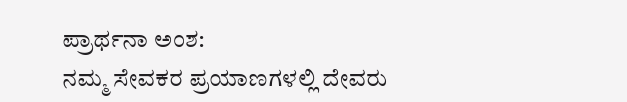ಪ್ರಾರ್ಥನಾ ಅಂಶ:
ನಮ್ಮ ಸೇವಕರ ಪ್ರಯಾಣಗಳಲ್ಲಿ ದೇವರು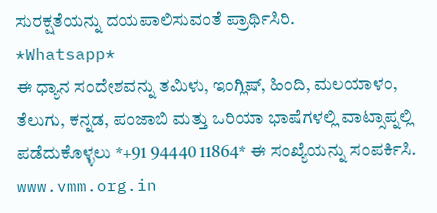ಸುರಕ್ಷತೆಯನ್ನು ದಯಪಾಲಿಸುವಂತೆ ಪ್ರಾರ್ಥಿಸಿರಿ.
*Whatsapp*
ಈ ಧ್ಯಾನ ಸಂದೇಶವನ್ನು ತಮಿಳು, ಇಂಗ್ಲಿಷ್, ಹಿಂದಿ, ಮಲಯಾಳಂ, ತೆಲುಗು, ಕನ್ನಡ, ಪಂಜಾಬಿ ಮತ್ತು ಒರಿಯಾ ಭಾಷೆಗಳಲ್ಲಿ ವಾಟ್ಸಾಪ್ನಲ್ಲಿ ಪಡೆದುಕೊಳ್ಳಲು *+91 94440 11864* ಈ ಸಂಖ್ಯೆಯನ್ನು ಸಂಪರ್ಕಿಸಿ.
www.vmm.org.in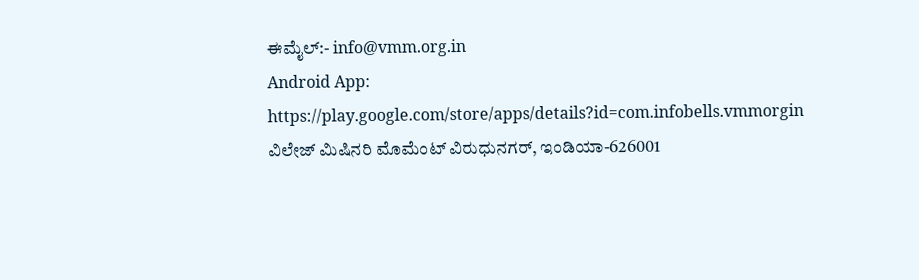ಈಮೈಲ್:- info@vmm.org.in
Android App: https://play.google.com/store/apps/details?id=com.infobells.vmmorgin
ವಿಲೇಜ್ ಮಿಷಿನರಿ ಮೊಮೆಂಟ್ ವಿರುಧುನಗರ್, ಇಂಡಿಯಾ-626001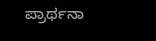ಪ್ರಾರ್ಥನಾ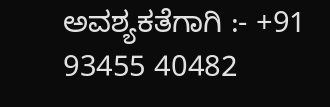ಅವಶ್ಯಕತೆಗಾಗಿ :- +91 93455 40482